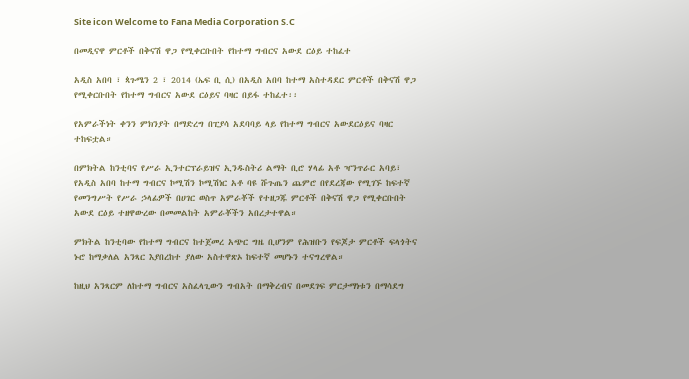Site icon Welcome to Fana Media Corporation S.C

በመዲናዋ ምርቶች በቅናሽ ዋጋ የሚቀርቡበት የከተማ ግብርና አውደ ርዕይ ተከፈተ

አዲስ አበባ ፣ ጳጉሜን 2 ፣ 2014 (ኤፍ ቢ ሲ) በአዲስ አበባ ከተማ አስተዳደር ምርቶች በቅናሽ ዋጋ የሚቀርቡበት የከተማ ግብርና አውደ ርዕይና ባዛር በይፋ ተከፈተ፡፡

የአምራችነት ቀንን ምክንያት በማድረግ በፒያሳ አደባባይ ላይ የከተማ ግብርና አውደርዕይና ባዛር ተከፍቷል።

በምክትል ከንቲባና የሥራ ኢንተርፕራይዝና ኢንዱስትሪ ልማት ቢሮ ሃላፊ አቶ ዣንጥራር አባይ፣ የአዲስ አበባ ከተማ ግብርና ኮሚሽን ኮሚሽነር አቶ ባዩ ሹጉጤን ጨምሮ በየደረጃው የሚገኙ ከፍተኛ የመንግሥት የሥራ ኃላፊዎች በሀገር ወስጥ አምራቾች የተዘጋጁ ምርቶች በቅናሽ ዋጋ የሚቀርቡበት አውደ ርዕይ ተዘዋውረው በመመልከት አምራቾችን አበረታተዋል።

ምክትል ከንቲባው የከተማ ግብርና ከተጀመረ አጭር ግዜ ቢሆንም የሕዝቡን የፍጆታ ምርቶች ፍላጎትና ኑሮ ከማቃለል አንጻር እያበረከተ ያለው አስተዋጽኦ ከፍተኛ መሆኑን ተናግረዋል።

ከዚህ አንጻርም ለከተማ ግብርና አስፈላጊውን ግብአት በማቅረብና በመደገፍ ምርታማነቱን በማሳደግ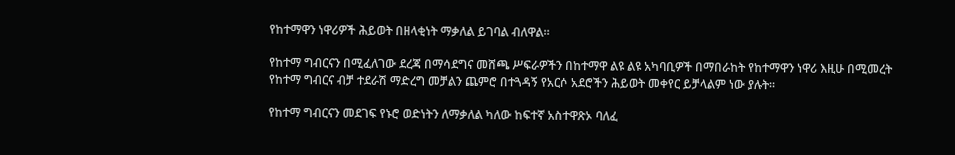የከተማዋን ነዋሪዎች ሕይወት በዘላቂነት ማቃለል ይገባል ብለዋል።

የከተማ ግብርናን በሚፈለገው ደረጃ በማሳደግና መሸጫ ሥፍራዎችን በከተማዋ ልዩ ልዩ አካባቢዎች በማበራከት የከተማዋን ነዋሪ እዚሁ በሚመረት የከተማ ግብርና ብቻ ተደራሽ ማድረግ መቻልን ጨምሮ በተጓዳኝ የአርሶ አደሮችን ሕይወት መቀየር ይቻላልም ነው ያሉት።

የከተማ ግብርናን መደገፍ የኑሮ ወድነትን ለማቃለል ካለው ከፍተኛ አስተዋጽኦ ባለፈ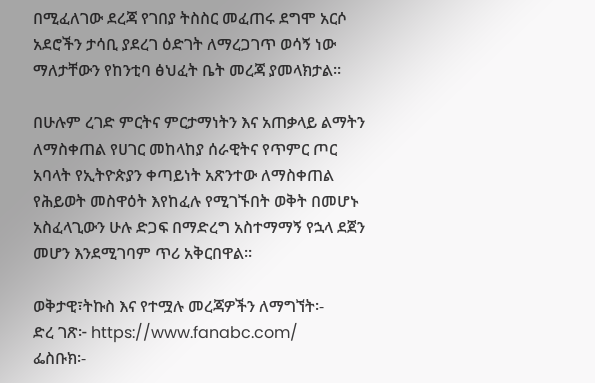በሚፈለገው ደረጃ የገበያ ትስስር መፈጠሩ ደግሞ አርሶ አደሮችን ታሳቢ ያደረገ ዕድገት ለማረጋገጥ ወሳኝ ነው ማለታቸውን የከንቲባ ፅህፈት ቤት መረጃ ያመላክታል።

በሁሉም ረገድ ምርትና ምርታማነትን እና አጠቃላይ ልማትን ለማስቀጠል የሀገር መከላከያ ሰራዊትና የጥምር ጦር አባላት የኢትዮጵያን ቀጣይነት አጽንተው ለማስቀጠል የሕይወት መስዋዕት እየከፈሉ የሚገኙበት ወቅት በመሆኑ አስፈላጊውን ሁሉ ድጋፍ በማድረግ አስተማማኝ የኋላ ደጀን መሆን እንደሚገባም ጥሪ አቅርበዋል።

ወቅታዊ፣ትኩስ እና የተሟሉ መረጃዎችን ለማግኘት፡-
ድረ ገጽ፦ https://www.fanabc.com/
ፌስቡክ፡-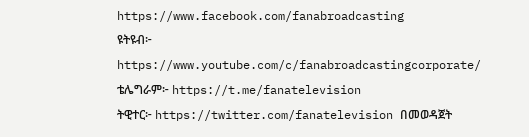https://www.facebook.com/fanabroadcasting
ዩትዩብ፦ https://www.youtube.com/c/fanabroadcastingcorporate/
ቴሌግራም፦ https://t.me/fanatelevision
ትዊተር፦ https://twitter.com/fanatelevision በመወዳጀት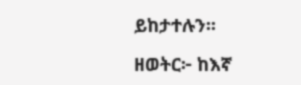ይከታተሉን፡፡

ዘወትር፦ ከእኛ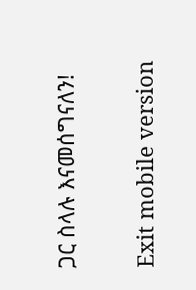ጋር ስላሉ እናመሰግናለን!

Exit mobile version